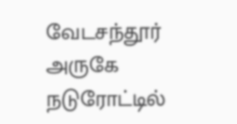வேடசந்தூர் அருகே நடுரோட்டில்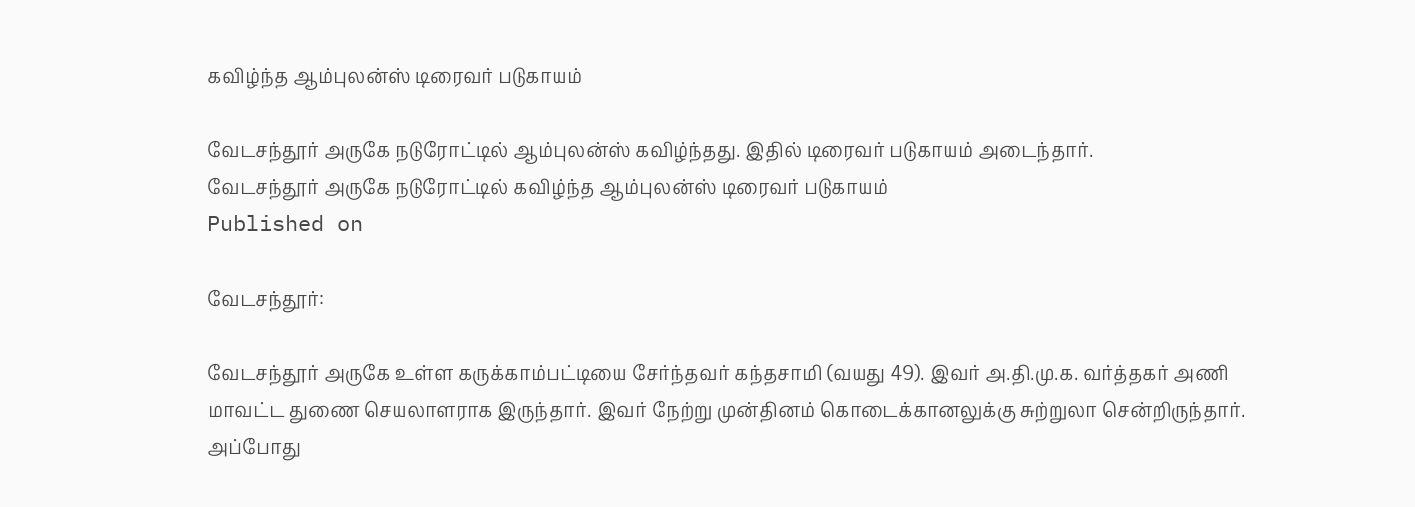கவிழ்ந்த ஆம்புலன்ஸ் டிரைவர் படுகாயம்

வேடசந்தூர் அருகே நடுரோட்டில் ஆம்புலன்ஸ் கவிழ்ந்தது. இதில் டிரைவர் படுகாயம் அடைந்தார்.
வேடசந்தூர் அருகே நடுரோட்டில் கவிழ்ந்த ஆம்புலன்ஸ் டிரைவர் படுகாயம்
Published on

வேடசந்தூர்:

வேடசந்தூர் அருகே உள்ள கருக்காம்பட்டியை சேர்ந்தவர் கந்தசாமி (வயது 49). இவர் அ.தி.மு.க. வர்த்தகர் அணி மாவட்ட துணை செயலாளராக இருந்தார். இவர் நேற்று முன்தினம் கொடைக்கானலுக்கு சுற்றுலா சென்றிருந்தார். அப்போது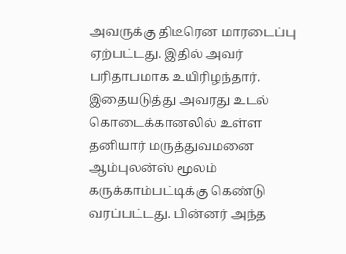அவருக்கு திடீரென மாரடைப்பு ஏற்பட்டது. இதில் அவர் பரிதாபமாக உயிரிழந்தார். இதையடுத்து அவரது உடல் கொடைக்கானலில் உள்ள தனியார் மருத்துவமனை ஆம்புலன்ஸ் மூலம் கருக்காம்பட்டிக்கு கெண்டு வரப்பட்டது. பின்னர் அந்த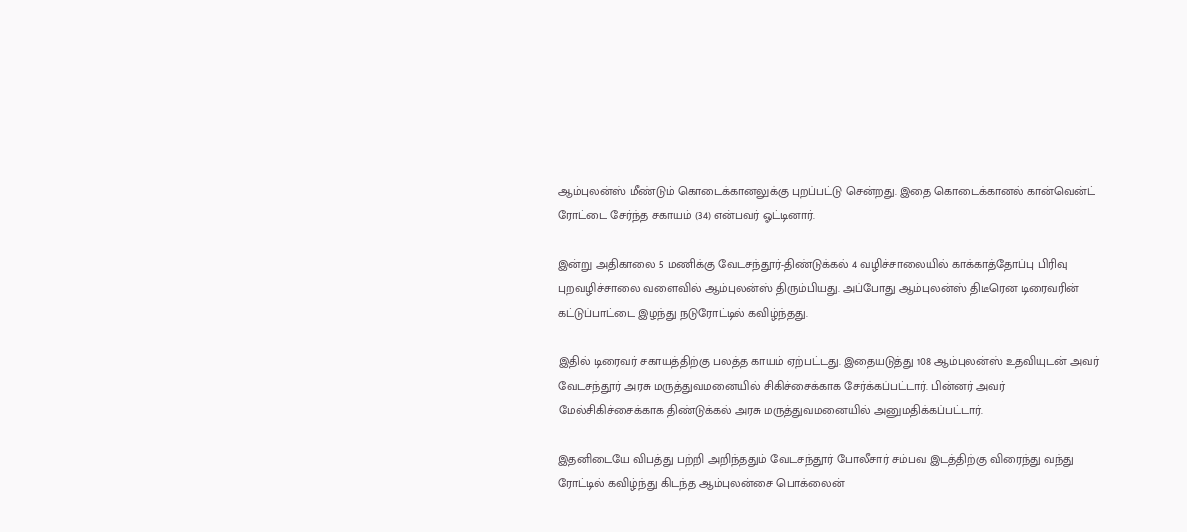ஆம்புலன்ஸ் மீண்டும் கொடைக்கானலுக்கு புறப்பட்டு சென்றது. இதை கொடைக்கானல் கான்வென்ட் ரோட்டை சேர்ந்த சகாயம் (34) என்பவர் ஓட்டினார்.

இன்று அதிகாலை 5 மணிக்கு வேடசந்தூர்-திண்டுக்கல் 4 வழிச்சாலையில் காக்காத்தோப்பு பிரிவு புறவழிச்சாலை வளைவில் ஆம்புலன்ஸ் திரும்பியது. அப்போது ஆம்புலன்ஸ் திடீரென டிரைவரின் கட்டுப்பாட்டை இழந்து நடுரோட்டில் கவிழ்ந்தது.

இதில் டிரைவர் சகாயத்திற்கு பலத்த காயம் ஏற்பட்டது. இதையடுத்து 108 ஆம்புலன்ஸ் உதவியுடன் அவர் வேடசந்தூர் அரசு மருத்துவமனையில் சிகிச்சைக்காக சேர்க்கப்பட்டார். பின்னர் அவர் மேல்சிகிச்சைக்காக திண்டுக்கல் அரசு மருத்துவமனையில் அனுமதிக்கப்பட்டார்.

இதனிடையே விபத்து பற்றி அறிந்ததும் வேடசந்தூர் போலீசார் சம்பவ இடத்திற்கு விரைந்து வந்து ரோட்டில் கவிழ்ந்து கிடந்த ஆம்புலன்சை பொக்லைன்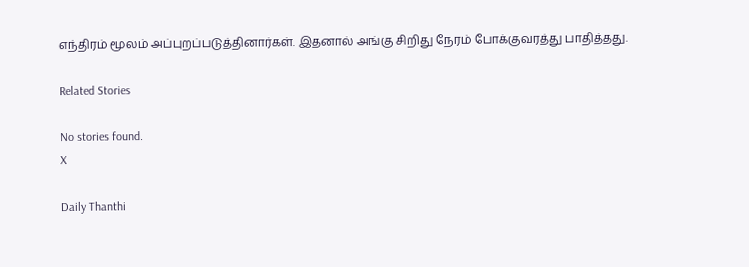எந்திரம் மூலம் அப்புறப்படுத்தினார்கள். இதனால் அங்கு சிறிது நேரம் போக்குவரத்து பாதித்தது.

Related Stories

No stories found.
X

Daily Thanthi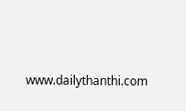www.dailythanthi.com